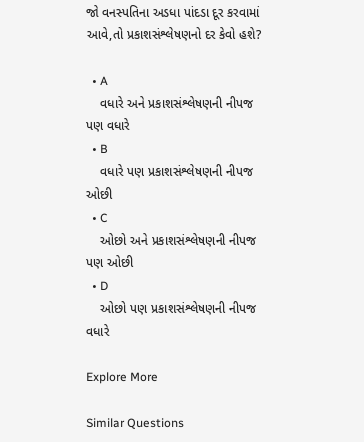જો વનસ્પતિના અડધા પાંદડા દૂર કરવામાં આવે,તો પ્રકાશસંશ્લેષણનો દર કેવો હશે?

  • A
    વધારે અને પ્રકાશસંશ્લેષણની નીપજ પણ વધારે
  • B
    વધારે પણ પ્રકાશસંશ્લેષણની નીપજ ઓછી
  • C
    ઓછો અને પ્રકાશસંશ્લેષણની નીપજ પણ ઓછી
  • D
    ઓછો પણ પ્રકાશસંશ્લેષણની નીપજ વધારે

Explore More

Similar Questions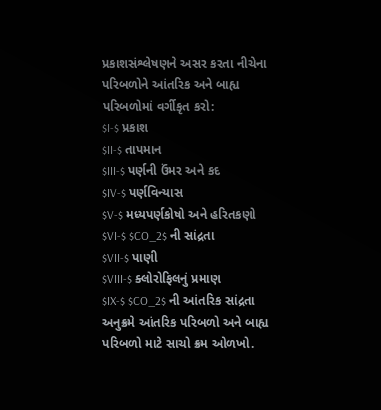પ્રકાશસંશ્લેષણને અસર કરતા નીચેના પરિબળોને આંતરિક અને બાહ્ય પરિબળોમાં વર્ગીકૃત કરો:
$I-$ પ્રકાશ
$II-$ તાપમાન
$III-$ પર્ણની ઉંમર અને કદ
$IV-$ પર્ણવિન્યાસ
$V-$ મધ્યપર્ણકોષો અને હરિતકણો
$VI-$ $CO_2$ ની સાંદ્રતા
$VII-$ પાણી
$VIII-$ ક્લોરોફિલનું પ્રમાણ
$IX-$ $CO_2$ ની આંતરિક સાંદ્રતા
અનુક્રમે આંતરિક પરિબળો અને બાહ્ય પરિબળો માટે સાચો ક્રમ ઓળખો.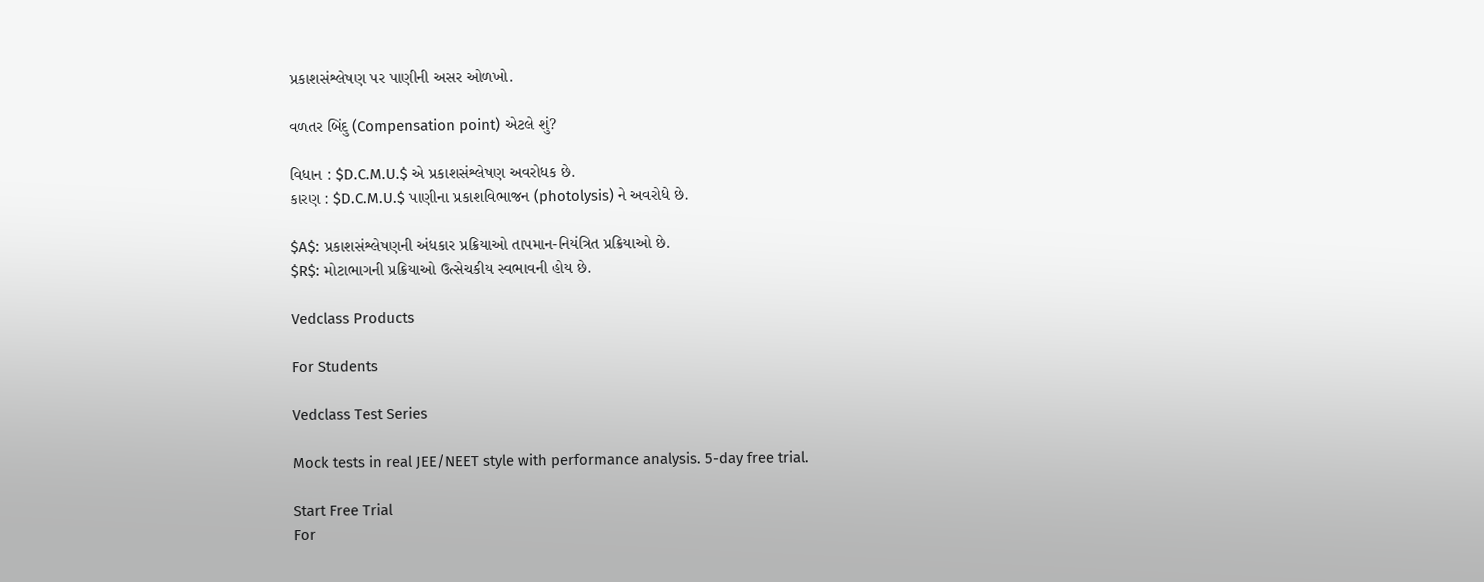પ્રકાશસંશ્લેષણ પર પાણીની અસર ઓળખો.

વળતર બિંદુ (Compensation point) એટલે શું?

વિધાન : $D.C.M.U.$ એ પ્રકાશસંશ્લેષણ અવરોધક છે.
કારણ : $D.C.M.U.$ પાણીના પ્રકાશવિભાજન (photolysis) ને અવરોધે છે.

$A$: પ્રકાશસંશ્લેષણની અંધકાર પ્રક્રિયાઓ તાપમાન-નિયંત્રિત પ્રક્રિયાઓ છે.
$R$: મોટાભાગની પ્રક્રિયાઓ ઉત્સેચકીય સ્વભાવની હોય છે.

Vedclass Products

For Students

Vedclass Test Series

Mock tests in real JEE/NEET style with performance analysis. 5-day free trial.

Start Free Trial
For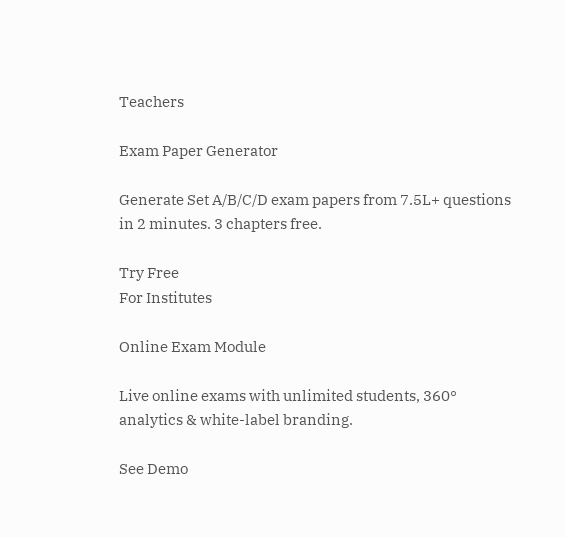Teachers

Exam Paper Generator

Generate Set A/B/C/D exam papers from 7.5L+ questions in 2 minutes. 3 chapters free.

Try Free
For Institutes

Online Exam Module

Live online exams with unlimited students, 360° analytics & white-label branding.

See Demo